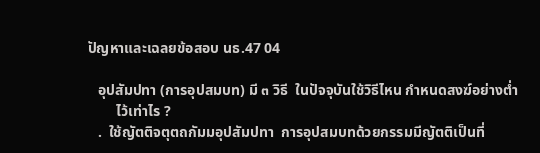ปัญหาและเฉลยข้อสอบ นธ.47 04

   อุปสัมปทา (การอุปสมบท) มี ๓ วิธี  ในปัจจุบันใช้วิธีไหน กำหนดสงฆ์อย่างต่ำ
        ไว้เท่าไร ?
   .  ใช้ญัตติจตุตถกัมมอุปสัมปทา  การอุปสมบทด้วยกรรมมีญัตติเป็นที่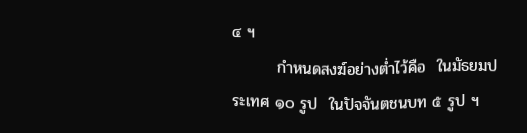๔ ฯ
        กำหนดสงฆ์อย่างต่ำไว้คือ  ในมัธยมประเทศ ๑๐ รูป  ในปัจจันตชนบท ๕ รูป ฯ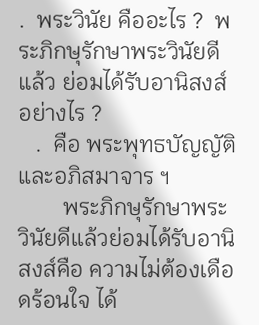.  พระวินัย คืออะไร ?  พระภิกษุรักษาพระวินัยดีแล้ว ย่อมได้รับอานิสงส์อย่างไร ?
   .  คือ พระพุทธบัญญัติและอภิสมาจาร ฯ
        พระภิกษุรักษาพระวินัยดีแล้วย่อมได้รับอานิสงส์คือ ความไม่ต้องเดือดร้อนใจ ได้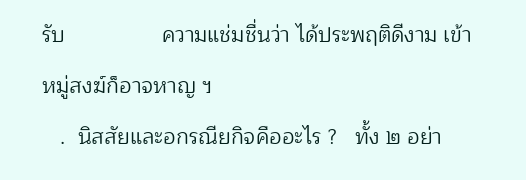รับ                ความแช่มชื่นว่า ได้ประพฤติดีงาม เข้าหมู่สงฆ์ก็อาจหาญ ฯ
   .  นิสสัยและอกรณียกิจคืออะไร ?   ทั้ง ๒ อย่า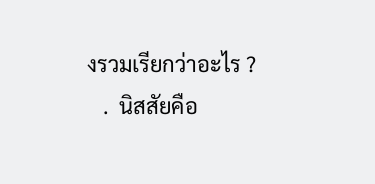งรวมเรียกว่าอะไร ?
   .  นิสสัยคือ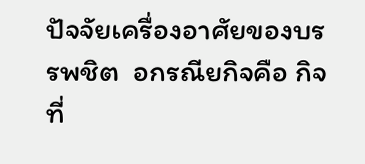ปัจจัยเครื่องอาศัยของบรรพชิต  อกรณียกิจคือ กิจที่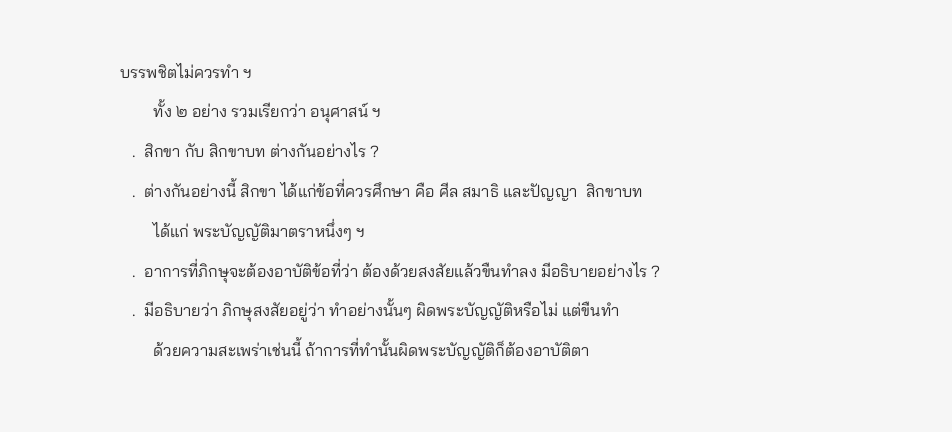บรรพชิตไม่ควรทำ ฯ
        ทั้ง ๒ อย่าง รวมเรียกว่า อนุศาสน์ ฯ
   .  สิกขา กับ สิกขาบท ต่างกันอย่างไร ?
   .  ต่างกันอย่างนี้ สิกขา ได้แก่ข้อที่ควรศึกษา คือ ศีล สมาธิ และปัญญา  สิกขาบท
        ได้แก่ พระบัญญัติมาตราหนึ่งๆ ฯ
   .  อาการที่ภิกษุจะต้องอาบัติข้อที่ว่า ต้องด้วยสงสัยแล้วขืนทำลง มีอธิบายอย่างไร ?
   .  มีอธิบายว่า ภิกษุสงสัยอยู่ว่า ทำอย่างนั้นๆ ผิดพระบัญญัติหรือไม่ แต่ขืนทำ
        ด้วยความสะเพร่าเช่นนี้ ถ้าการที่ทำนั้นผิดพระบัญญัติก็ต้องอาบัติตา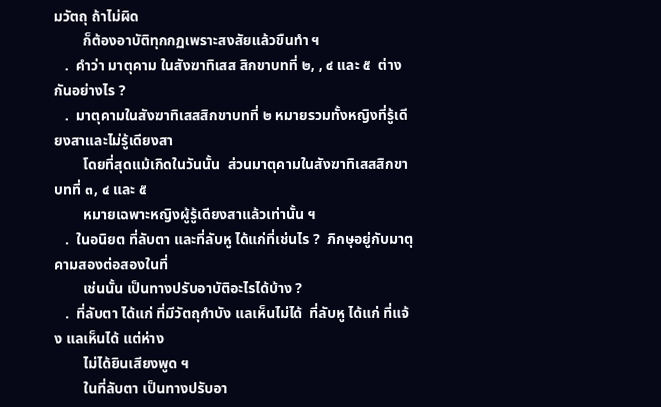มวัตถุ ถ้าไม่ผิด
        ก็ต้องอาบัติทุกกฏเพราะสงสัยแล้วขืนทำ ฯ
   .  คำว่า มาตุคาม ในสังฆาทิเสส สิกขาบทที่ ๒, , ๔ และ ๕  ต่างกันอย่างไร ?
   .  มาตุคามในสังฆาทิเสสสิกขาบทที่ ๒ หมายรวมทั้งหญิงที่รู้เดียงสาและไม่รู้เดียงสา
        โดยที่สุดแม้เกิดในวันนั้น  ส่วนมาตุคามในสังฆาทิเสสสิกขาบทที่ ๓, ๔ และ ๕
        หมายเฉพาะหญิงผู้รู้เดียงสาแล้วเท่านั้น ฯ
   .  ในอนิยต ที่ลับตา และที่ลับหู ได้แก่ที่เช่นไร ?  ภิกษุอยู่กับมาตุคามสองต่อสองในที่
        เช่นนั้น เป็นทางปรับอาบัติอะไรได้บ้าง ?
   .  ที่ลับตา ได้แก่ ที่มีวัตถุกำบัง แลเห็นไม่ได้  ที่ลับหู ได้แก่ ที่แจ้ง แลเห็นได้ แต่ห่าง
        ไม่ได้ยินเสียงพูด ฯ
        ในที่ลับตา เป็นทางปรับอา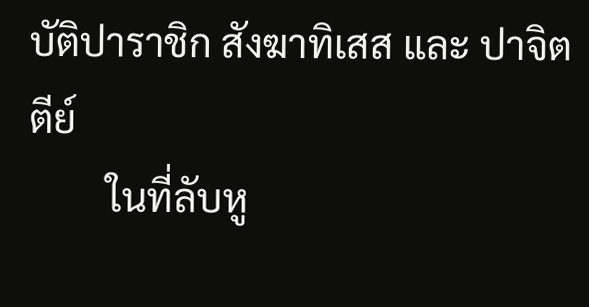บัติปาราชิก สังฆาทิเสส และ ปาจิตตีย์
        ในที่ลับหู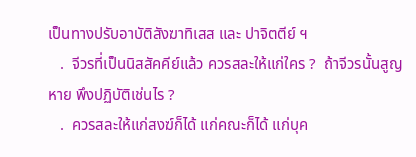เป็นทางปรับอาบัติสังฆาทิเสส และ ปาจิตตีย์ ฯ
   .  จีวรที่เป็นนิสสัคคีย์แล้ว ควรสละให้แก่ใคร ?  ถ้าจีวรนั้นสูญหาย พึงปฏิบัติเช่นไร ?
   .  ควรสละให้แก่สงฆ์ก็ได้ แก่คณะก็ได้ แก่บุค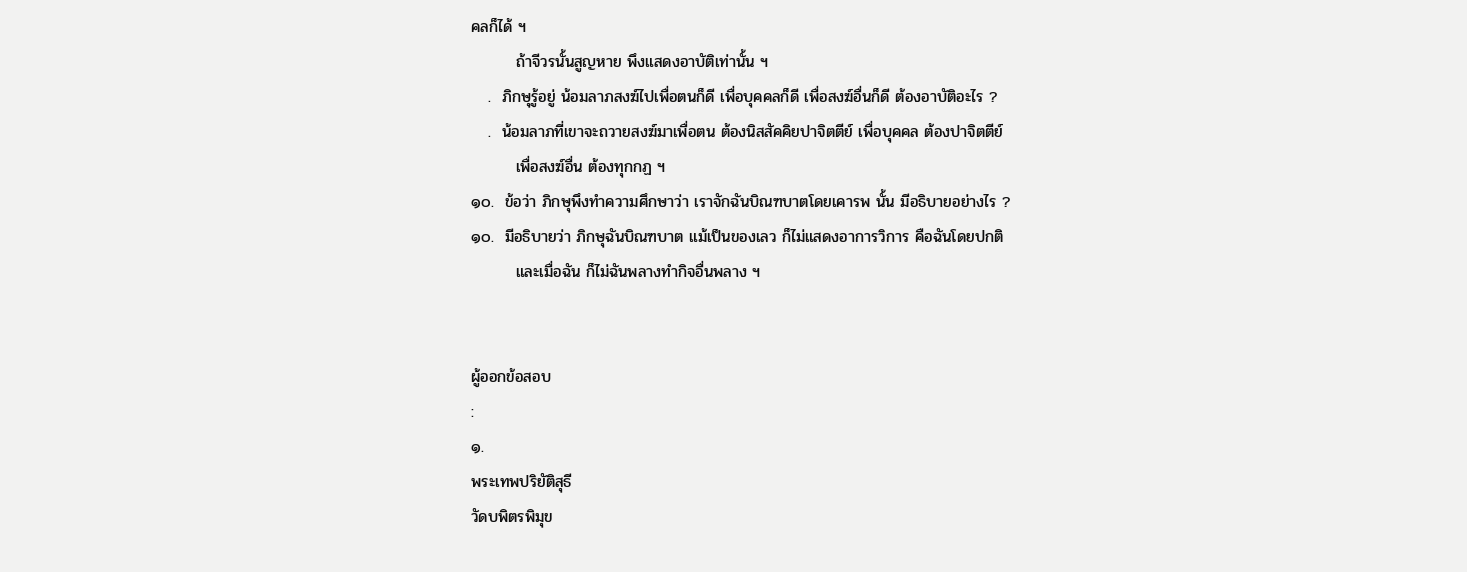คลก็ได้ ฯ
        ถ้าจีวรนั้นสูญหาย พึงแสดงอาบัติเท่านั้น ฯ
   .  ภิกษุรู้อยู่ น้อมลาภสงฆ์ไปเพื่อตนก็ดี เพื่อบุคคลก็ดี เพื่อสงฆ์อื่นก็ดี ต้องอาบัติอะไร ?
   .  น้อมลาภที่เขาจะถวายสงฆ์มาเพื่อตน ต้องนิสสัคคิยปาจิตตีย์ เพื่อบุคคล ต้องปาจิตตีย์
        เพื่อสงฆ์อื่น ต้องทุกกฏ ฯ
๑๐.  ข้อว่า ภิกษุพึงทำความศึกษาว่า เราจักฉันบิณฑบาตโดยเคารพ นั้น มีอธิบายอย่างไร ?
๑๐.  มีอธิบายว่า ภิกษุฉันบิณฑบาต แม้เป็นของเลว ก็ไม่แสดงอาการวิการ คือฉันโดยปกติ
        และเมื่อฉัน ก็ไม่ฉันพลางทำกิจอื่นพลาง ฯ


ผู้ออกข้อสอบ
:
๑.
พระเทพปริยัติสุธี
วัดบพิตรพิมุข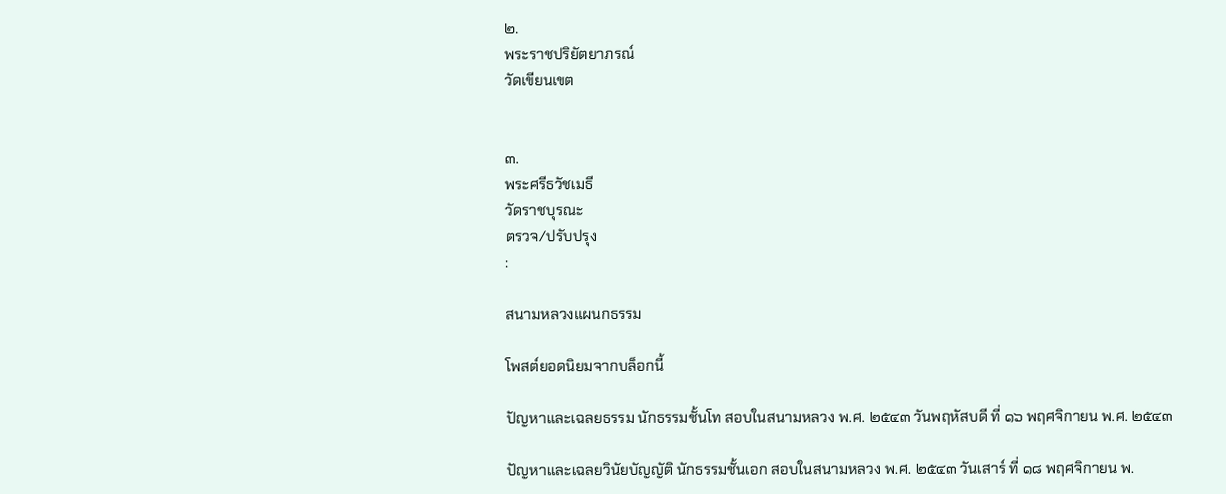๒.
พระราชปริยัตยาภรณ์
วัดเขียนเขต


๓.
พระศรีธวัชเมธี
วัดราชบุรณะ
ตรวจ/ปรับปรุง
:

สนามหลวงแผนกธรรม

โพสต์ยอดนิยมจากบล็อกนี้

ปัญหาและเฉลยธรรม นักธรรมชั้นโท สอบในสนามหลวง พ.ศ. ๒๕๔๓ วันพฤหัสบดี ที่ ๑๖ พฤศจิกายน พ.ศ. ๒๕๔๓

ปัญหาและเฉลยวินัยบัญญัติ นักธรรมชั้นเอก สอบในสนามหลวง พ.ศ. ๒๕๔๓ วันเสาร์ ที่ ๑๘ พฤศจิกายน พ.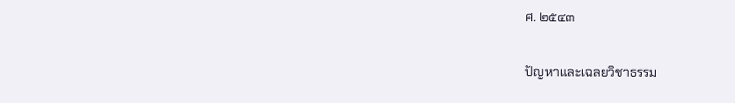ศ. ๒๕๔๓

ปัญหาและเฉลยวิชาธรรม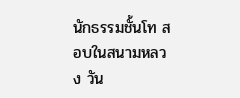นักธรรมชั้นโท สอบในสนามหลวง วัน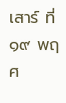เสาร์ ที่ ๑๙ พฤศ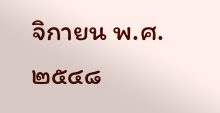จิกายน พ.ศ. ๒๕๔๘